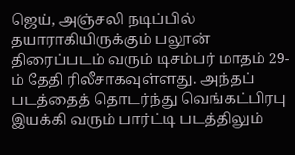ஜெய், அஞ்சலி நடிப்பில் தயாராகியிருக்கும் பலூன் திரைப்படம் வரும் டிசம்பர் மாதம் 29-ம் தேதி ரிலீசாகவுள்ளது. அந்தப் படத்தைத் தொடர்ந்து வெங்கட்பிரபு இயக்கி வரும் பார்ட்டி படத்திலும்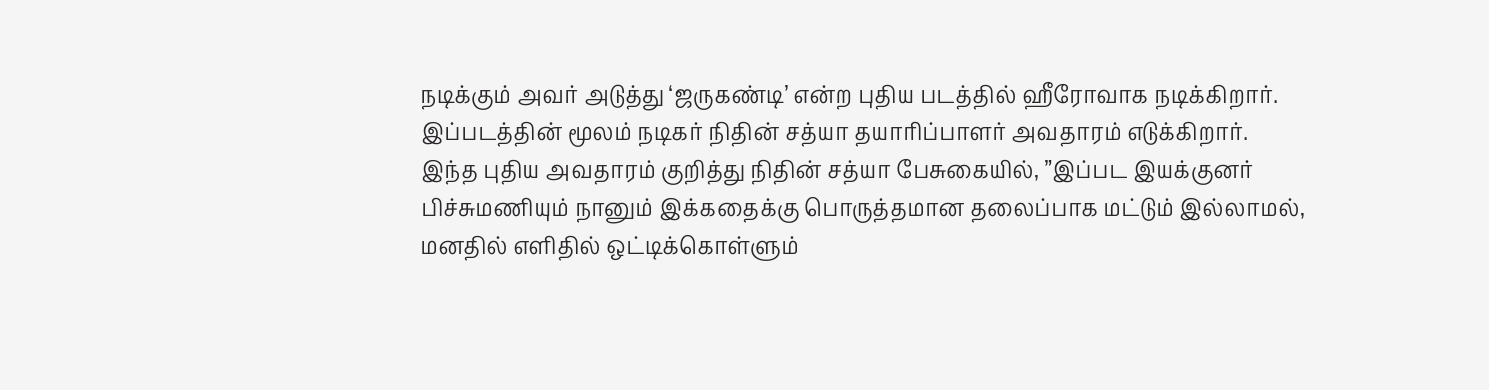நடிக்கும் அவர் அடுத்து ‘ஜருகண்டி’ என்ற புதிய படத்தில் ஹீரோவாக நடிக்கிறார்.
இப்படத்தின் மூலம் நடிகர் நிதின் சத்யா தயாரிப்பாளர் அவதாரம் எடுக்கிறார்.
இந்த புதிய அவதாரம் குறித்து நிதின் சத்யா பேசுகையில், ”இப்பட இயக்குனர் பிச்சுமணியும் நானும் இக்கதைக்கு பொருத்தமான தலைப்பாக மட்டும் இல்லாமல், மனதில் எளிதில் ஒட்டிக்கொள்ளும்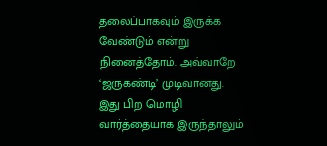தலைப்பாகவும் இருக்க வேண்டும் என்று நினைத்தோம். அவ்வாறே ‘ஜருகண்டி’ முடிவானது.
இது பிற மொழி வார்த்தையாக இருந்தாலும்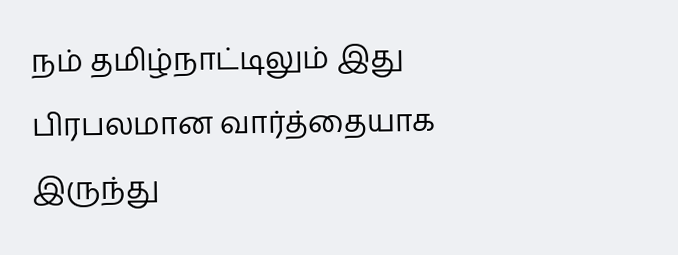நம் தமிழ்நாட்டிலும் இது பிரபலமான வார்த்தையாக இருந்து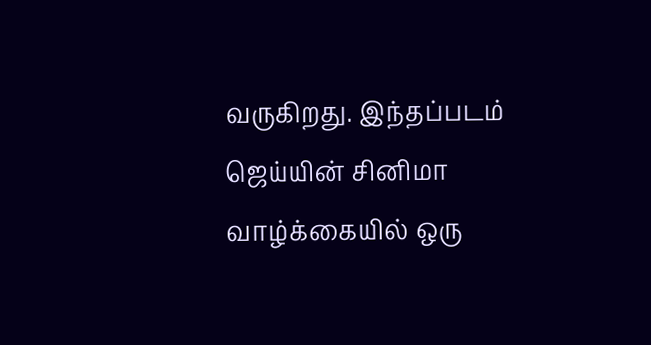வருகிறது. இந்தப்படம் ஜெய்யின் சினிமா வாழ்க்கையில் ஒரு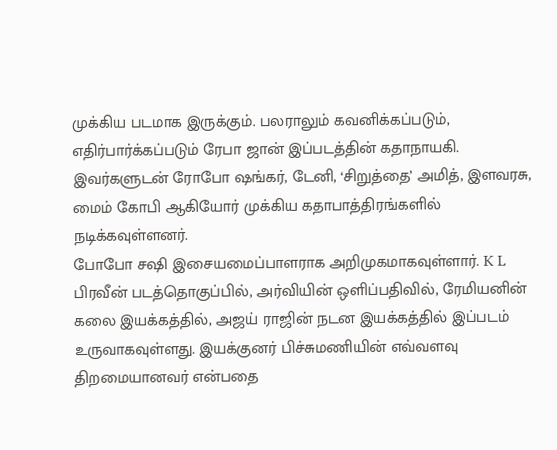முக்கிய படமாக இருக்கும். பலராலும் கவனிக்கப்படும், எதிர்பார்க்கப்படும் ரேபா ஜான் இப்படத்தின் கதாநாயகி. இவர்களுடன் ரோபோ ஷங்கர், டேனி, ‘சிறுத்தை’ அமித், இளவரசு, மைம் கோபி ஆகியோர் முக்கிய கதாபாத்திரங்களில் நடிக்கவுள்ளனர்.
போபோ சஷி இசையமைப்பாளராக அறிமுகமாகவுள்ளார். K L பிரவீன் படத்தொகுப்பில், அர்வியின் ஒளிப்பதிவில், ரேமியனின் கலை இயக்கத்தில், அஜய் ராஜின் நடன இயக்கத்தில் இப்படம் உருவாகவுள்ளது. இயக்குனர் பிச்சுமணியின் எவ்வளவு திறமையானவர் என்பதை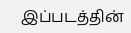இப்படத்தின்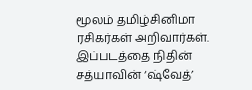மூலம் தமிழ்சினிமா ரசிகர்கள் அறிவார்கள்.
இப்படத்தை நிதின் சத்யாவின் ‘ஷ்வேத்’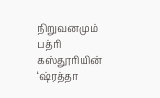நிறுவனமும் பத்ரி கஸ்தூரியின் ‘ஷ்ரத்தா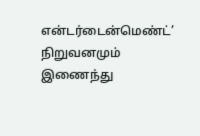என்டர்டைன்மெண்ட்’ நிறுவனமும் இணைந்து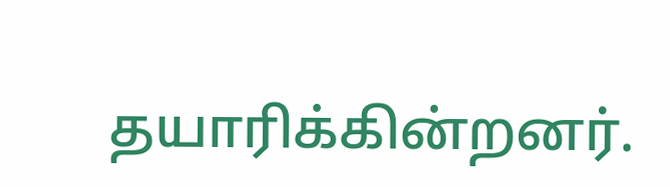தயாரிக்கின்றனர்.